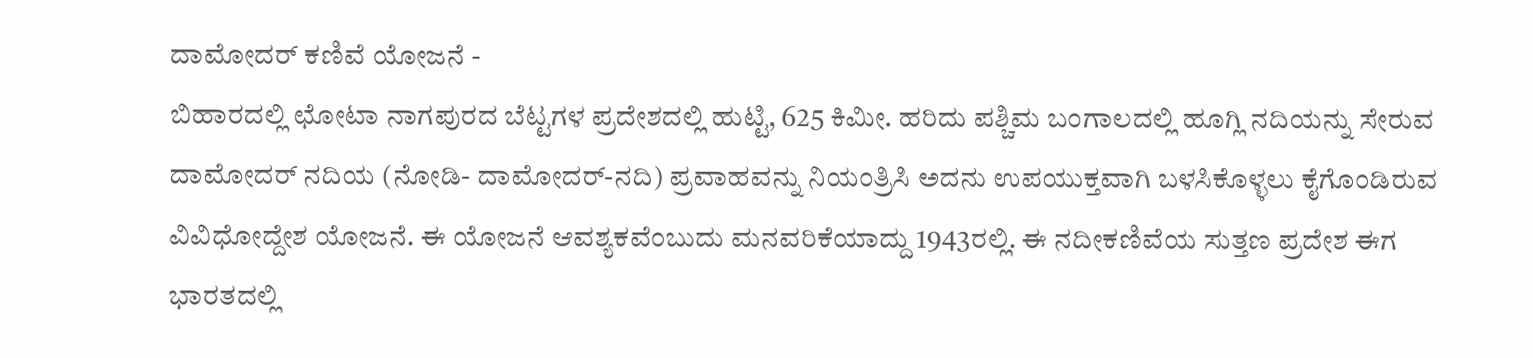ದಾಮೋದರ್ ಕಣಿವೆ ಯೋಜನೆ -
ಬಿಹಾರದಲ್ಲಿ ಛೋಟಾ ನಾಗಪುರದ ಬೆಟ್ಟಗಳ ಪ್ರದೇಶದಲ್ಲಿ ಹುಟ್ಟಿ, 625 ಕಿಮೀ. ಹರಿದು ಪಶ್ಚಿಮ ಬಂಗಾಲದಲ್ಲಿ ಹೂಗ್ಲಿ ನದಿಯನ್ನು ಸೇರುವ ದಾಮೋದರ್ ನದಿಯ (ನೋಡಿ- ದಾಮೋದರ್-ನದಿ) ಪ್ರವಾಹವನ್ನು ನಿಯಂತ್ರಿಸಿ ಅದನು ಉಪಯುಕ್ತವಾಗಿ ಬಳಸಿಕೊಳ್ಳಲು ಕೈಗೊಂಡಿರುವ ವಿವಿಧೋದ್ದೇಶ ಯೋಜನೆ. ಈ ಯೋಜನೆ ಆವಶ್ಯಕವೆಂಬುದು ಮನವರಿಕೆಯಾದ್ದು 1943ರಲ್ಲಿ. ಈ ನದೀಕಣಿವೆಯ ಸುತ್ತಣ ಪ್ರದೇಶ ಈಗ ಭಾರತದಲ್ಲಿ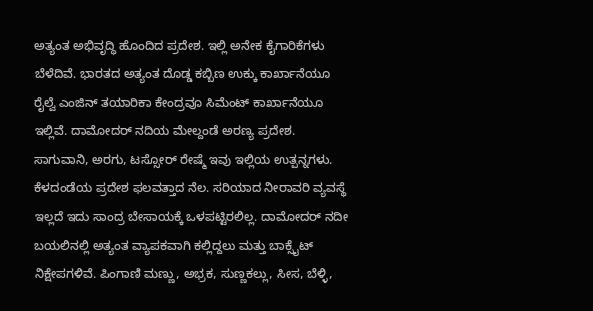ಅತ್ಯಂತ ಅಭಿವೃದ್ಧಿ ಹೊಂದಿದ ಪ್ರದೇಶ. ಇಲ್ಲಿ ಅನೇಕ ಕೈಗಾರಿಕೆಗಳು ಬೆಳೆದಿವೆ. ಭಾರತದ ಅತ್ಯಂತ ದೊಡ್ಡ ಕಬ್ಬಿಣ ಉಕ್ಕು ಕಾರ್ಖಾನೆಯೂ ರೈಲ್ವೆ ಎಂಜಿನ್ ತಯಾರಿಕಾ ಕೇಂದ್ರವೂ ಸಿಮೆಂಟ್ ಕಾರ್ಖಾನೆಯೂ ಇಲ್ಲಿವೆ. ದಾಮೋದರ್ ನದಿಯ ಮೇಲ್ದಂಡೆ ಅರಣ್ಯ ಪ್ರದೇಶ. ಸಾಗುವಾನಿ, ಅರಗು, ಟಸ್ಸೋರ್ ರೇಷ್ಮೆ ಇವು ಇಲ್ಲಿಯ ಉತ್ಪನ್ನಗಳು. ಕೆಳದಂಡೆಯ ಪ್ರದೇಶ ಫಲವತ್ತಾದ ನೆಲ. ಸರಿಯಾದ ನೀರಾವರಿ ವ್ಯವಸ್ಥೆ ಇಲ್ಲದೆ ಇದು ಸಾಂದ್ರ ಬೇಸಾಯಕ್ಕೆ ಒಳಪಟ್ಟಿರಲಿಲ್ಲ. ದಾಮೋದರ್ ನದೀ ಬಯಲಿನಲ್ಲಿ ಅತ್ಯಂತ ವ್ಯಾಪಕವಾಗಿ ಕಲ್ಲಿದ್ದಲು ಮತ್ತು ಬಾಕ್ಸೈಟ್ ನಿಕ್ಷೇಪಗಳಿವೆ. ಪಿಂಗಾಣಿ ಮಣ್ಣು, ಅಭ್ರಕ, ಸುಣ್ಣಕಲ್ಲು, ಸೀಸ, ಬೆಳ್ಳಿ,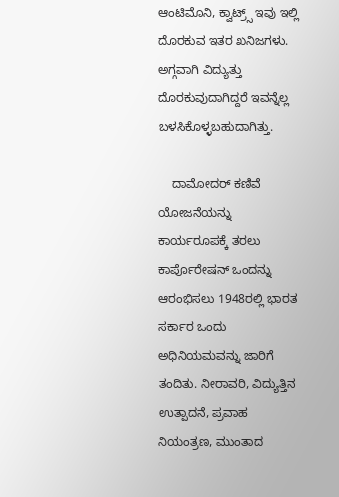ಆಂಟಿಮೊನಿ, ಕ್ವಾಟ್ರ್ಸ್ ಇವು ಇಲ್ಲಿ ದೊರಕುವ ಇತರ ಖನಿಜಗಳು. ಅಗ್ಗವಾಗಿ ವಿದ್ಯುತ್ತು ದೊರಕುವುದಾಗಿದ್ದರೆ ಇವನ್ನೆಲ್ಲ ಬಳಸಿಕೊಳ್ಳಬಹುದಾಗಿತ್ತು.

    ದಾಮೋದರ್ ಕಣಿವೆ ಯೋಜನೆಯನ್ನು ಕಾರ್ಯರೂಪಕ್ಕೆ ತರಲು ಕಾರ್ಪೊರೇಷನ್ ಒಂದನ್ನು ಆರಂಭಿಸಲು 1948ರಲ್ಲಿ ಭಾರತ ಸರ್ಕಾರ ಒಂದು ಅಧಿನಿಯಮವನ್ನು ಜಾರಿಗೆ ತಂದಿತು. ನೀರಾವರಿ, ವಿದ್ಯುತ್ತಿನ ಉತ್ಪಾದನೆ, ಪ್ರವಾಹ ನಿಯಂತ್ರಣ, ಮುಂತಾದ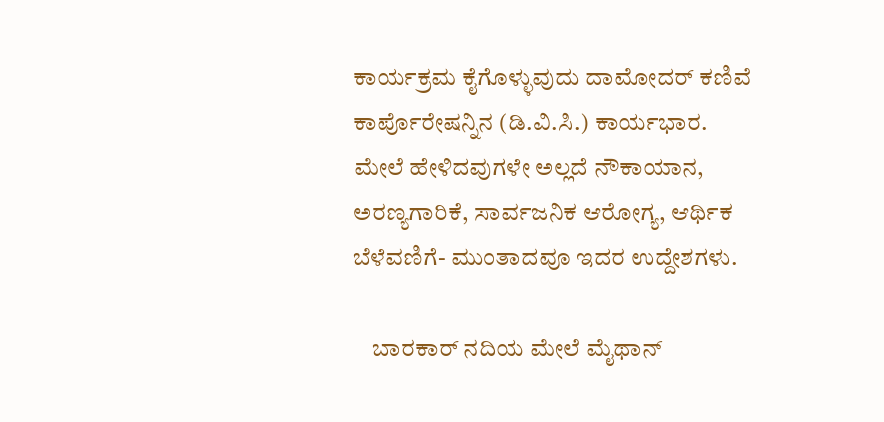ಕಾರ್ಯಕ್ರಮ ಕೈಗೊಳ್ಳುವುದು ದಾಮೋದರ್ ಕಣಿವೆ ಕಾರ್ಪೊರೇಷನ್ನಿನ (ಡಿ.ವಿ.ಸಿ.) ಕಾರ್ಯಭಾರ. ಮೇಲೆ ಹೇಳಿದವುಗಳೇ ಅಲ್ಲದೆ ನೌಕಾಯಾನ, ಅರಣ್ಯಗಾರಿಕೆ, ಸಾರ್ವಜನಿಕ ಆರೋಗ್ಯ, ಆರ್ಥಿಕ ಬೆಳೆವಣಿಗೆ- ಮುಂತಾದವೂ ಇದರ ಉದ್ದೇಶಗಳು.

    ಬಾರಕಾರ್ ನದಿಯ ಮೇಲೆ ಮೈಥಾನ್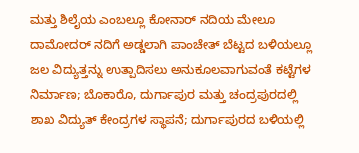ಮತ್ತು ಶಿಲೈಯ ಎಂಬಲ್ಲೂ ಕೋನಾರ್ ನದಿಯ ಮೇಲೂ ದಾಮೋದರ್ ನದಿಗೆ ಅಡ್ಡಲಾಗಿ ಪಾಂಚೇತ್ ಬೆಟ್ಟದ ಬಳಿಯಲ್ಲೂ ಜಲ ವಿದ್ಯುತ್ತನ್ನು ಉತ್ಪಾದಿಸಲು ಅನುಕೂಲವಾಗುವಂತೆ ಕಟ್ಟೆಗಳ ನಿರ್ಮಾಣ; ಬೊಕಾರೊ, ದುರ್ಗಾಪುರ ಮತ್ತು ಚಂದ್ರಪುರದಲ್ಲಿ ಶಾಖ ವಿದ್ಯುತ್ ಕೇಂದ್ರಗಳ ಸ್ಥಾಪನೆ; ದುರ್ಗಾಪುರದ ಬಳಿಯಲ್ಲಿ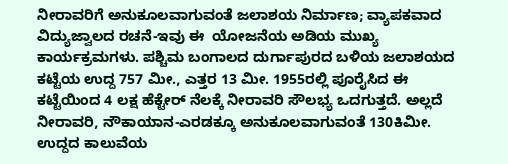ನೀರಾವರಿಗೆ ಅನುಕೂಲವಾಗುವಂತೆ ಜಲಾಶಯ ನಿರ್ಮಾಣ; ವ್ಯಾಪಕವಾದ ವಿದ್ಯುಜ್ವಾಲದ ರಚನೆ-ಇವು ಈ  ಯೋಜನೆಯ ಅಡಿಯ ಮುಖ್ಯ ಕಾರ್ಯಕ್ರಮಗಳು. ಪಶ್ಚಿಮ ಬಂಗಾಲದ ದುರ್ಗಾಪುರದ ಬಳಿಯ ಜಲಾಶಯದ ಕಟ್ಟೆಯ ಉದ್ದ 757 ಮೀ., ಎತ್ತರ 13 ಮೀ. 1955ರಲ್ಲಿ ಪೂರೈಸಿದ ಈ ಕಟ್ಟೆಯಿಂದ 4 ಲಕ್ಷ ಹೆಕ್ಟೇರ್ ನೆಲಕ್ಕೆ ನೀರಾವರಿ ಸೌಲಭ್ಯ ಒದಗುತ್ತದೆ. ಅಲ್ಲದೆ ನೀರಾವರಿ, ನೌಕಾಯಾನ-ಎರಡಕ್ಕೂ ಅನುಕೂಲವಾಗುವಂತೆ 130ಕಿಮೀ. ಉದ್ದದ ಕಾಲುವೆಯ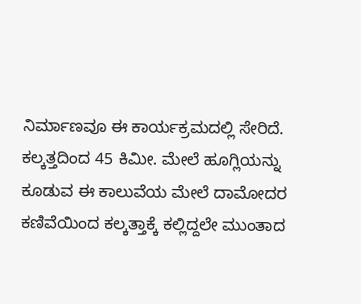ನಿರ್ಮಾಣವೂ ಈ ಕಾರ್ಯಕ್ರಮದಲ್ಲಿ ಸೇರಿದೆ. ಕಲ್ಕತ್ತದಿಂದ 45 ಕಿಮೀ. ಮೇಲೆ ಹೂಗ್ಲಿಯನ್ನು ಕೂಡುವ ಈ ಕಾಲುವೆಯ ಮೇಲೆ ದಾಮೋದರ ಕಣಿವೆಯಿಂದ ಕಲ್ಕತ್ತಾಕ್ಕೆ ಕಲ್ಲಿದ್ದಲೇ ಮುಂತಾದ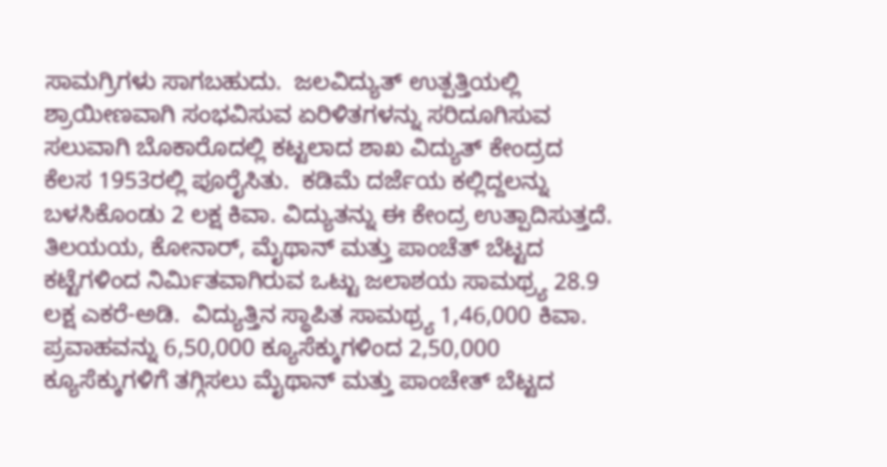ಸಾಮಗ್ರಿಗಳು ಸಾಗಬಹುದು.  ಜಲವಿದ್ಯುತ್ ಉತ್ಪತ್ತಿಯಲ್ಲಿ ಶ್ರಾಯೀಣವಾಗಿ ಸಂಭವಿಸುವ ಏರಿಳಿತಗಳನ್ನು ಸರಿದೂಗಿಸುವ ಸಲುವಾಗಿ ಬೊಕಾರೊದಲ್ಲಿ ಕಟ್ಟಲಾದ ಶಾಖ ವಿದ್ಯುತ್ ಕೇಂದ್ರದ ಕೆಲಸ 1953ರಲ್ಲಿ ಪೂರೈಸಿತು.  ಕಡಿಮೆ ದರ್ಜೆಯ ಕಲ್ಲಿದ್ದಲನ್ನು ಬಳಸಿಕೊಂಡು 2 ಲಕ್ಷ ಕಿವಾ. ವಿದ್ಯುತನ್ನು ಈ ಕೇಂದ್ರ ಉತ್ಪಾದಿಸುತ್ತದೆ.  ತಿಲಯಯ, ಕೋನಾರ್, ಮೈಥಾನ್ ಮತ್ತು ಪಾಂಚೆತ್ ಬೆಟ್ಟದ ಕಟ್ಟೆಗಳಿಂದ ನಿರ್ಮಿತವಾಗಿರುವ ಒಟ್ಟು ಜಲಾಶಯ ಸಾಮಥ್ರ್ಯ 28.9 ಲಕ್ಷ ಎಕರೆ-ಅಡಿ.  ವಿದ್ಯುತ್ತಿನ ಸ್ಥಾಪಿತ ಸಾಮಥ್ರ್ಯ 1,46,000 ಕಿವಾ.  ಪ್ರವಾಹವನ್ನು 6,50,000 ಕ್ಯೂಸೆಕ್ಕುಗಳಿಂದ 2,50,000 ಕ್ಯೂಸೆಕ್ಕುಗಳಿಗೆ ತಗ್ಗಿಸಲು ಮೈಥಾನ್ ಮತ್ತು ಪಾಂಚೇತ್ ಬೆಟ್ಟದ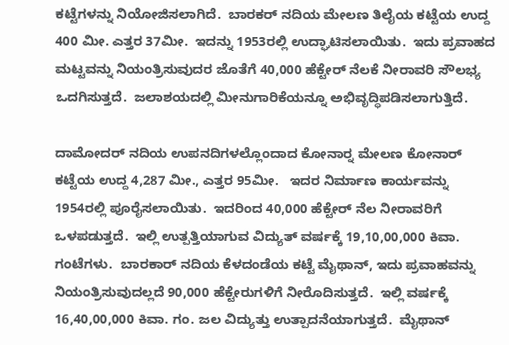ಕಟ್ಟೆಗಳನ್ನು ನಿಯೋಜಿಸಲಾಗಿದೆ.  ಬಾರಕರ್ ನದಿಯ ಮೇಲಣ ತಿಲೈಯ ಕಟ್ಟೆಯ ಉದ್ದ 400 ಮೀ. ಎತ್ತರ 37ಮೀ.  ಇದನ್ನು 1953ರಲ್ಲಿ ಉದ್ಘಾಟಿಸಲಾಯಿತು.  ಇದು ಪ್ರವಾಹದ ಮಟ್ಟವನ್ನು ನಿಯಂತ್ರಿಸುವುದರ ಜೊತೆಗೆ 40,000 ಹೆಕ್ಟೇರ್ ನೆಲಕೆ ನೀರಾವರಿ ಸೌಲಭ್ಯ ಒದಗಿಸುತ್ತದೆ.  ಜಲಾಶಯದಲ್ಲಿ ಮೀನುಗಾರಿಕೆಯನ್ನೂ ಅಭಿವೃದ್ಧಿಪಡಿಸಲಾಗುತ್ತಿದೆ.

ದಾಮೋದರ್ ನದಿಯ ಉಪನದಿಗಳಲ್ಲೊಂದಾದ ಕೋನಾರ್‍ನ ಮೇಲಣ ಕೋನಾರ್ ಕಟ್ಟೆಯ ಉದ್ದ 4,287 ಮೀ., ಎತ್ತರ 95ಮೀ.   ಇದರ ನಿರ್ಮಾಣ ಕಾರ್ಯವನ್ನು 1954ರಲ್ಲಿ ಪೂರೈಸಲಾಯಿತು.  ಇದರಿಂದ 40,000 ಹೆಕ್ಟೇರ್ ನೆಲ ನೀರಾವರಿಗೆ ಒಳಪಡುತ್ತದೆ.  ಇಲ್ಲಿ ಉತ್ಪತ್ತಿಯಾಗುವ ವಿದ್ಯುತ್ ವರ್ಷಕ್ಕೆ 19,10,00,000 ಕಿವಾ.  ಗಂಟೆಗಳು.  ಬಾರಕಾರ್ ನದಿಯ ಕೆಳದಂಡೆಯ ಕಟ್ಟೆ ಮೈಥಾನ್, ಇದು ಪ್ರವಾಹವನ್ನು ನಿಯಂತ್ರಿಸುವುದಲ್ಲದೆ 90,000 ಹೆಕ್ಟೇರುಗಳಿಗೆ ನೀರೊದಿಸುತ್ತದೆ.  ಇಲ್ಲಿ ವರ್ಷಕ್ಕೆ 16,40,00,000 ಕಿವಾ. ಗಂ. ಜಲ ವಿದ್ಯುತ್ತು ಉತ್ಪಾದನೆಯಾಗುತ್ತದೆ.  ಮೈಥಾನ್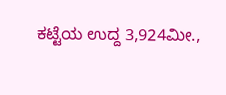ಕಟ್ಟೆಯ ಉದ್ದ 3,924ಮೀ.,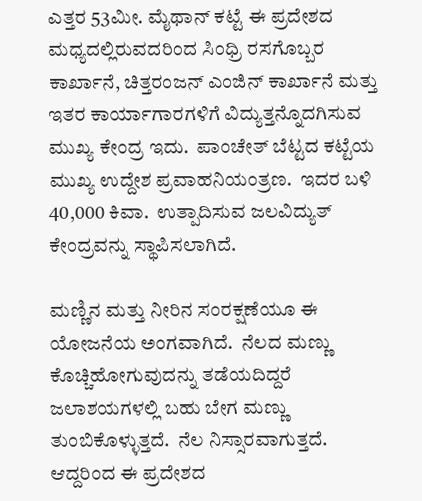ಎತ್ತರ 53ಮೀ. ಮೈಥಾನ್ ಕಟ್ಟೆ ಈ ಪ್ರದೇಶದ ಮಧ್ಯದಲ್ಲಿರುವದರಿಂದ ಸಿಂಧ್ರಿ ರಸಗೊಬ್ಬರ ಕಾರ್ಖಾನೆ, ಚಿತ್ತರಂಜನ್ ಎಂಜಿನ್ ಕಾರ್ಖಾನೆ ಮತ್ತು ಇತರ ಕಾರ್ಯಾಗಾರಗಳಿಗೆ ವಿದ್ಯುತ್ತನ್ನೊದಗಿಸುವ ಮುಖ್ಯ ಕೇಂದ್ರ ಇದು.  ಪಾಂಚೇತ್ ಬೆಟ್ಟದ ಕಟ್ಟೆಯ ಮುಖ್ಯ ಉದ್ದೇಶ ಪ್ರವಾಹನಿಯಂತ್ರಣ.  ಇದರ ಬಳಿ 40,000 ಕಿವಾ.  ಉತ್ಪಾದಿಸುವ ಜಲವಿದ್ಯುತ್ ಕೇಂದ್ರವನ್ನು ಸ್ಥಾಪಿಸಲಾಗಿದೆ.

ಮಣ್ಣಿನ ಮತ್ತು ನೀರಿನ ಸಂರಕ್ಷಣೆಯೂ ಈ ಯೋಜನೆಯ ಅಂಗವಾಗಿದೆ.  ನೆಲದ ಮಣ್ಣು ಕೊಚ್ಚಿಹೋಗುವುದನ್ನು ತಡೆಯದಿದ್ದರೆ ಜಲಾಶಯಗಳಲ್ಲಿ ಬಹು ಬೇಗ ಮಣ್ಣು ತುಂಬಿಕೊಳ್ಳುತ್ತದೆ.  ನೆಲ ನಿಸ್ಸಾರವಾಗುತ್ತದೆ.  ಆದ್ದರಿಂದ ಈ ಪ್ರದೇಶದ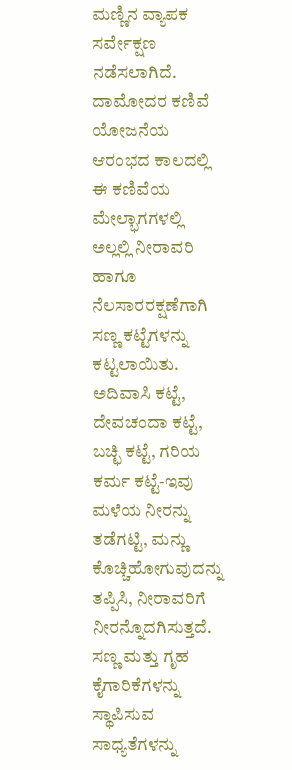ಮಣ್ಣಿನ ವ್ಯಾಪಕ ಸರ್ವೇಕ್ಷಣ ನಡೆಸಲಾಗಿದೆ.  ದಾಮೋದರ ಕಣಿವೆ ಯೋಜನೆಯ ಆರಂಭದ ಕಾಲದಲ್ಲಿ ಈ ಕಣಿವೆಯ ಮೇಲ್ಭಾಗಗಳಲ್ಲಿ ಅಲ್ಲಲ್ಲಿ ನೀರಾವರಿ ಹಾಗೂ ನೆಲಸಾರರಕ್ಷಣೆಗಾಗಿ ಸಣ್ಣ ಕಟ್ಟೆಗಳನ್ನು ಕಟ್ಟಲಾಯಿತು.  ಅದಿವಾಸಿ ಕಟ್ಟೆ, ದೇವಚಂದಾ ಕಟ್ಟೆ, ಬಚ್ಛಿ ಕಟ್ಟೆ, ಗರಿಯ ಕರ್ಮ ಕಟ್ಟೆ-ಇವು ಮಳೆಯ ನೀರನ್ನು ತಡೆಗಟ್ಟಿ, ಮನ್ಣು ಕೊಚ್ಚಿಹೋಗುವುದನ್ನು ತಪ್ಪಿಸಿ, ನೀರಾವರಿಗೆ ನೀರನ್ನೊದಗಿಸುತ್ತದೆ.  ಸಣ್ಣ ಮತ್ತು ಗೃಹ ಕೈಗಾರಿಕೆಗಳನ್ನು ಸ್ಥಾಪಿಸುವ ಸಾಧ್ಯತೆಗಳನ್ನು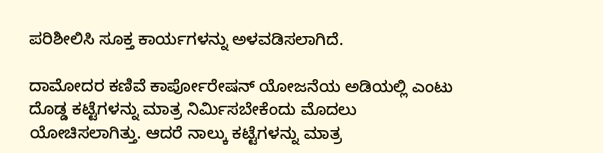ಪರಿಶೀಲಿಸಿ ಸೂಕ್ತ ಕಾರ್ಯಗಳನ್ನು ಅಳವಡಿಸಲಾಗಿದೆ.

ದಾಮೋದರ ಕಣಿವೆ ಕಾರ್ಪೋರೇಷನ್ ಯೋಜನೆಯ ಅಡಿಯಲ್ಲಿ ಎಂಟು ದೊಡ್ಡ ಕಟ್ಟೆಗಳನ್ನು ಮಾತ್ರ ನಿರ್ಮಿಸಬೇಕೆಂದು ಮೊದಲು ಯೋಚಿಸಲಾಗಿತ್ತು. ಆದರೆ ನಾಲ್ಕು ಕಟ್ಟೆಗಳನ್ನು ಮಾತ್ರ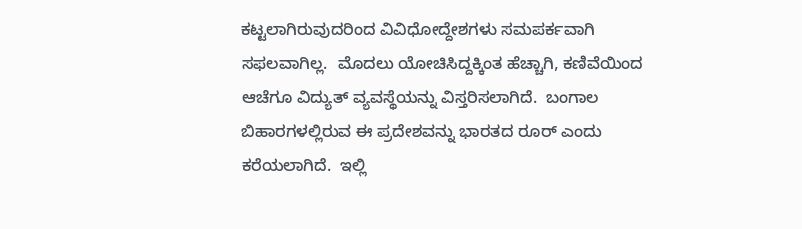ಕಟ್ಟಲಾಗಿರುವುದರಿಂದ ವಿವಿಧೋದ್ದೇಶಗಳು ಸಮಪರ್ಕವಾಗಿ ಸಫಲವಾಗಿಲ್ಲ.  ಮೊದಲು ಯೋಚಿಸಿದ್ದಕ್ಕಿಂತ ಹೆಚ್ಚಾಗಿ, ಕಣಿವೆಯಿಂದ ಆಚೆಗೂ ವಿದ್ಯುತ್ ವ್ಯವಸ್ಥೆಯನ್ನು ವಿಸ್ತರಿಸಲಾಗಿದೆ.  ಬಂಗಾಲ ಬಿಹಾರಗಳಲ್ಲಿರುವ ಈ ಪ್ರದೇಶವನ್ನು ಭಾರತದ ರೂರ್ ಎಂದು ಕರೆಯಲಾಗಿದೆ.  ಇಲ್ಲಿ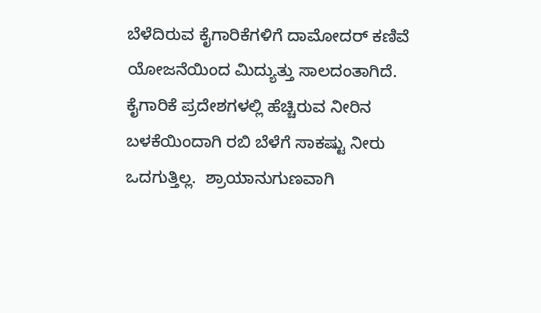ಬೆಳೆದಿರುವ ಕೈಗಾರಿಕೆಗಳಿಗೆ ದಾಮೋದರ್ ಕಣಿವೆ ಯೋಜನೆಯಿಂದ ಮಿದ್ಯುತ್ತು ಸಾಲದಂತಾಗಿದೆ.  ಕೈಗಾರಿಕೆ ಪ್ರದೇಶಗಳಲ್ಲಿ ಹೆಚ್ಚಿರುವ ನೀರಿನ ಬಳಕೆಯಿಂದಾಗಿ ರಬಿ ಬೆಳೆಗೆ ಸಾಕಷ್ಟು ನೀರು ಒದಗುತ್ತಿಲ್ಲ.  ಶ್ರಾಯಾನುಗುಣವಾಗಿ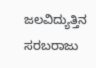ಜಲವಿದ್ಯುತ್ತಿನ ಸರಬರಾಜು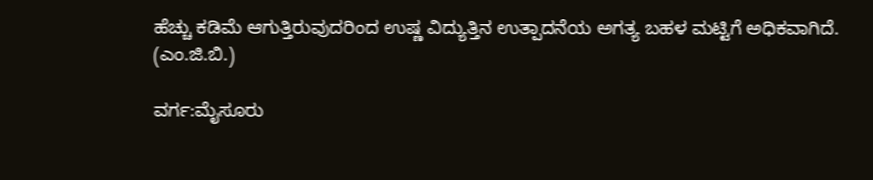ಹೆಚ್ಚು ಕಡಿಮೆ ಆಗುತ್ತಿರುವುದರಿಂದ ಉಷ್ಣ ವಿದ್ಯುತ್ತಿನ ಉತ್ಪಾದನೆಯ ಅಗತ್ಯ ಬಹಳ ಮಟ್ಟಿಗೆ ಅಧಿಕವಾಗಿದೆ.
(ಎಂ.ಜಿ.ಬಿ.)

ವರ್ಗ:ಮೈಸೂರು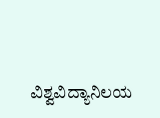ವಿಶ್ವವಿದ್ಯಾನಿಲಯ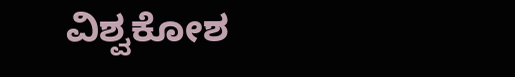ವಿಶ್ವಕೋಶ